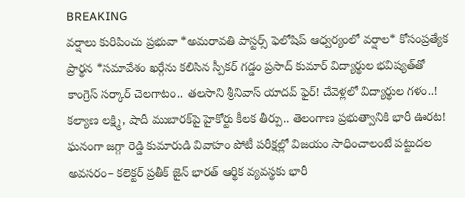BREAKING
వర్షాలు కురిపించు ప్రభువా *అమరావతి పాస్టర్స్ ఫెలోషిప్ ఆధ్వర్యంలో వర్షాల* కోసంప్రత్యేక ప్రార్థన *సమావేశం ఖర్గేను కలిసిన స్పీకర్ గడ్డం ప్రసాద్ కుమార్ విద్యార్థుల భవిష్యత్‌తో కాంగ్రెస్ సర్కార్ చెలగాటం.. తలసాని శ్రీనివాస్ యాదవ్ ఫైర్! చేవెళ్లలో విద్యార్థుల గళం..! కల్యాణ లక్ష్మి, షాదీ ముబారక్‌పై హైకోర్టు కీలక తీర్పు.. తెలంగాణ ప్రభుత్వానికి భారీ ఊరట! ఘనంగా జగ్గా రెడ్డి కుమారుడి వివాహం పోటీ పరీక్షల్లో విజయం సాధించాలంటే పట్టుదల అవసరం– కలెక్టర్ ప్రతీక్ జైన్ భారత్ ఆర్థిక వ్యవస్థకు భారీ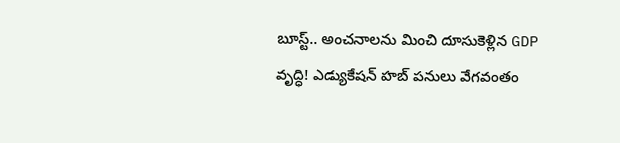బూస్ట్.. అంచనాలను మించి దూసుకెళ్లిన GDP వృద్ధి! ఎడ్యుకేషన్‌ హబ్‌ పనులు వేగవంతం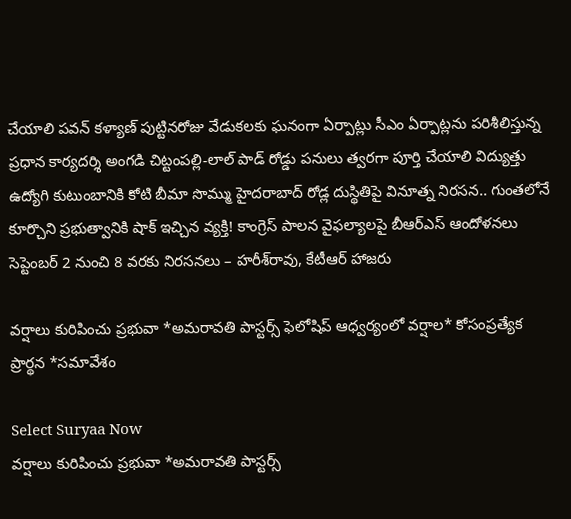చేయాలి పవన్ కళ్యాణ్ పుట్టినరోజు వేడుకలకు ఘనంగా ఏర్పాట్లు సీఎం ఏర్పాట్లను పరిశీలిస్తున్న ప్రధాన కార్యదర్శి అంగడి చిట్టంపల్లి-లాల్ పాడ్ రోడ్డు పనులు త్వరగా పూర్తి చేయాలి విద్యుత్తు ఉద్యోగి కుటుంబానికి కోటి బీమా సొమ్ము హైదరాబాద్ రోడ్ల దుస్థితిపై వినూత్న నిరసన.. గుంతలోనే కూర్చొని ప్రభుత్వానికి షాక్ ఇచ్చిన వ్యక్తి! కాంగ్రెస్‌ పాలన వైఫల్యాలపై బీఆర్ఎస్‌ ఆందోళనలు సెప్టెంబర్‌ 2 నుంచి 8 వరకు నిరసనలు – హరీశ్‌రావు, కేటీఆర్‌ హాజరు

వర్షాలు కురిపించు ప్రభువా *అమరావతి పాస్టర్స్ ఫెలోషిప్ ఆధ్వర్యంలో వర్షాల* కోసంప్రత్యేక ప్రార్థన *సమావేశం

Select Suryaa Now
వర్షాలు కురిపించు ప్రభువా *అమరావతి పాస్టర్స్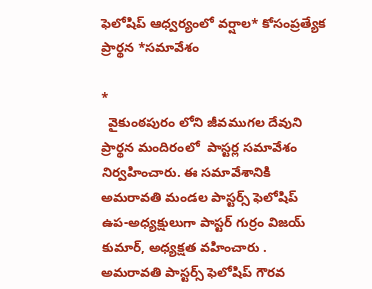ఫెలోషిప్ ఆధ్వర్యంలో వర్షాల* కోసంప్రత్యేక ప్రార్థన *సమావేశం

*
  వైకుంఠపురం లోని జీవముగల దేవుని ప్రార్థన మందిరంలో  పాస్టర్ల సమావేశం నిర్వహించారు. ఈ సమావేశానికి అమరావతి మండల పాస్టర్స్ ఫెలోషిప్ ఉప-అధ్యక్షులుగా పాస్టర్ గుర్రం విజయ్ కుమార్, అధ్యక్షత వహించారు . అమరావతి పాస్టర్స్ ఫెలోషిప్ గౌరవ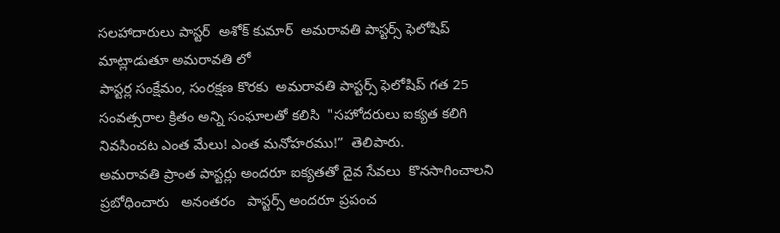సలహాదారులు పాస్టర్  అశోక్ కుమార్  అమరావతి పాస్టర్స్ ఫెలోషిప్  మాట్లాడుతూ అమరావతి లో
పాస్టర్ల సంక్షేమం, సంరక్షణ కొరకు  అమరావతి పాస్టర్స్ ఫెలోషిప్ గత 25 సంవత్సరాల క్రితం అన్ని సంఘాలతో కలిసి  "సహోదరులు ఐక్యత కలిగి నివసించట ఎంత మేలు! ఎంత మనోహరము!”  తెలిపారు.
అమరావతి ప్రాంత పాస్టర్లు అందరూ ఐక్యతతో దైవ సేవలు  కొనసాగించాలని ప్రబోధించారు   అనంతరం   పాస్టర్స్ అందరూ ప్రపంచ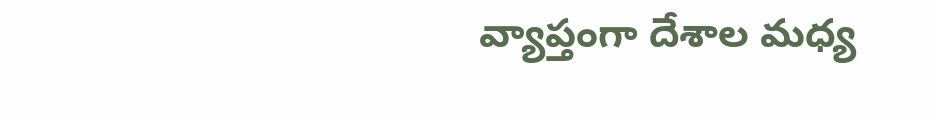వ్యాప్తంగా దేశాల మధ్య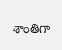శాంతిగా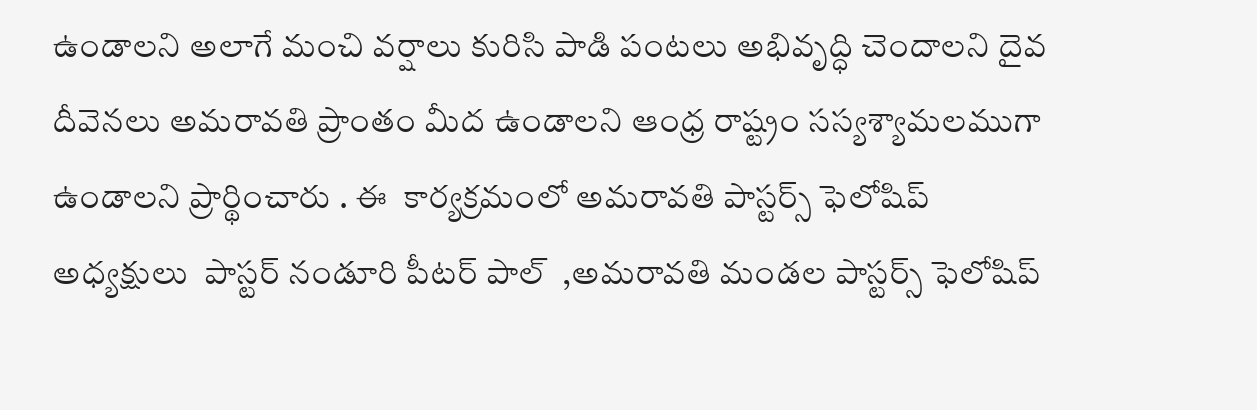ఉండాలని అలాగే మంచి వర్షాలు కురిసి పాడి పంటలు అభివృద్ధి చెందాలని దైవ దీవెనలు అమరావతి ప్రాంతం మీద ఉండాలని ఆంధ్ర రాష్ట్రం సస్యశ్యామలముగా ఉండాలని ప్రార్థించారు . ఈ  కార్యక్రమంలో అమరావతి పాస్టర్స్ ఫెలోషిప్ అధ్యక్షులు  పాస్టర్ నండూరి పీటర్ పాల్  ,అమరావతి మండల పాస్టర్స్ ఫెలోషిప్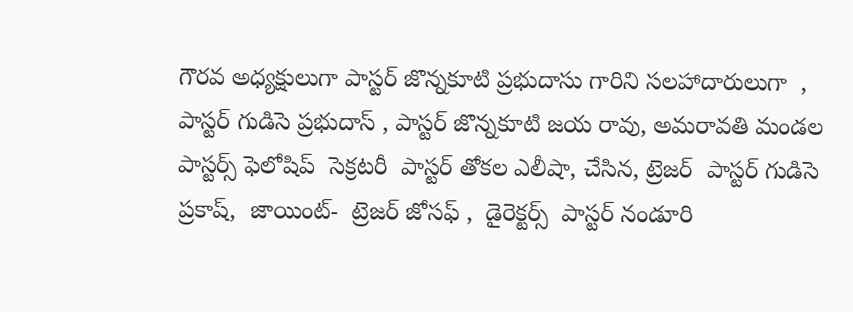గౌరవ అధ్యక్షులుగా పాస్టర్ జొన్నకూటి ప్రభుదాసు గారిని సలహాదారులుగా  , పాస్టర్ గుడిసె ప్రభుదాస్ , పాస్టర్ జొన్నకూటి జయ రావు, అమరావతి మండల పాస్టర్స్ ఫెలోషిప్  సెక్రటరీ  పాస్టర్ తోకల ఎలీషా, చేసిన, ట్రెజర్  పాస్టర్ గుడిసె ప్రకాష్,  జాయింట్-  ట్రెజర్ జోసఫ్ ,  డైరెక్టర్స్  పాస్టర్ నండూరి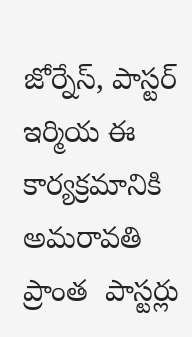జోర్నేస్, పాస్టర్ ఇర్మియ ఈ కార్యక్రమానికి అమరావతి  ప్రాంత  పాస్టర్లు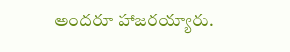అందరూ హాజరయ్యారు.